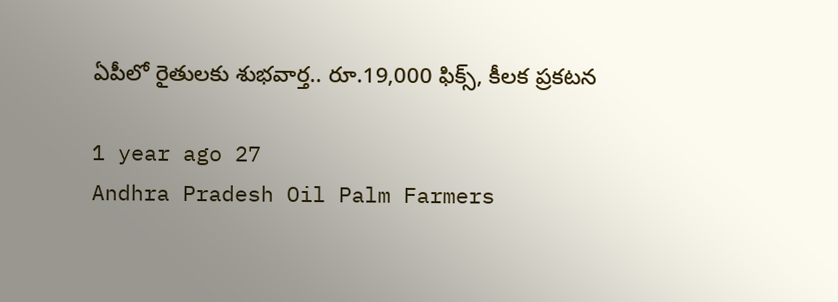ఏపీలో రైతులకు శుభవార్త.. రూ.19,000 ఫిక్స్, కీలక ప్రకటన

1 year ago 27
Andhra Pradesh Oil Palm Farmers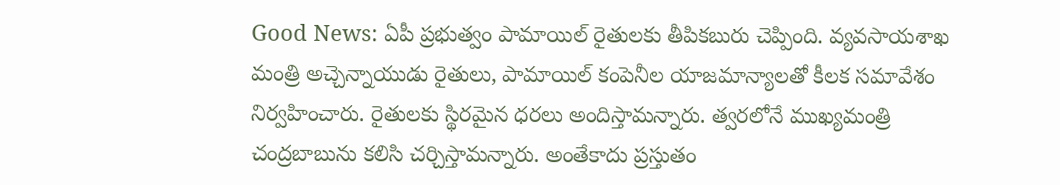Good News: ఏపీ ప్రభుత్వం పామాయిల్ రైతులకు తీపికబురు చెప్పింది. వ్యవసాయశాఖ మంత్రి అచ్చెన్నాయుడు రైతులు, పామాయిల్ కంపెనీల యాజమాన్యాలతో కీలక సమావేశం నిర్వహించారు. రైతులకు స్థిరమైన ధరలు అందిస్తామన్నారు. త్వరలోనే ముఖ్యమంత్రి చంద్రబాబును కలిసి చర్చిస్తామన్నారు. అంతేకాదు ప్రస్తుతం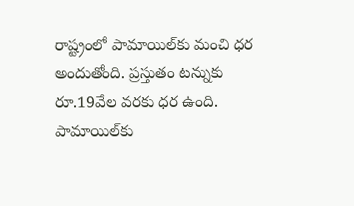రాష్ట్రంలో పామాయిల్‌కు మంచి ధర అందుతోంది. ప్రస్తుతం టన్నుకు రూ.19వేల వరకు ధర ఉంది. పామాయిల్‌కు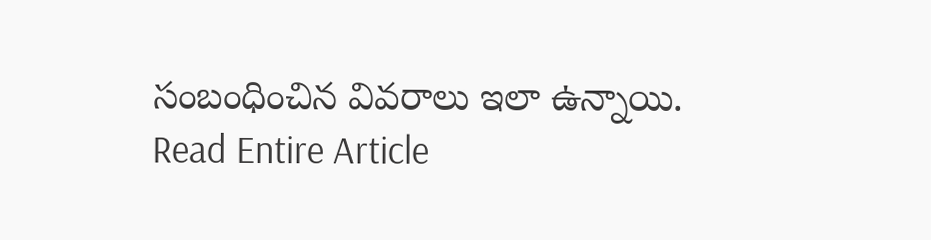సంబంధించిన వివరాలు ఇలా ఉన్నాయి.
Read Entire Article